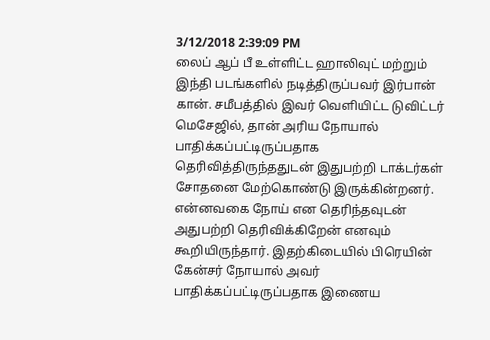3/12/2018 2:39:09 PM
லைப் ஆப் பீ உள்ளிட்ட ஹாலிவுட் மற்றும் இந்தி படங்களில் நடித்திருப்பவர் இர்பான் கான். சமீபத்தில் இவர் வெளியிட்ட டுவிட்டர் மெசேஜில், தான் அரிய நோயால் பாதிக்கப்பட்டிருப்பதாக தெரிவித்திருந்ததுடன் இதுபற்றி டாக்டர்கள் சோதனை மேற்கொண்டு இருக்கின்றனர். என்னவகை நோய் என தெரிந்தவுடன் அதுபற்றி தெரிவிக்கிறேன் எனவும் கூறியிருந்தார். இதற்கிடையில் பிரெயின் கேன்சர் நோயால் அவர் பாதிக்கப்பட்டிருப்பதாக இணைய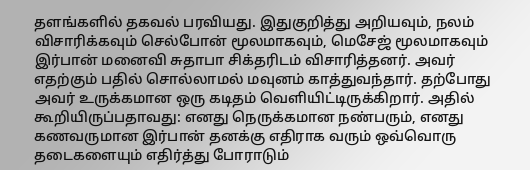தளங்களில் தகவல் பரவியது. இதுகுறித்து அறியவும், நலம் விசாரிக்கவும் செல்போன் மூலமாகவும், மெசேஜ் மூலமாகவும் இர்பான் மனைவி சுதாபா சிக்தரிடம் விசாரித்தனர். அவர் எதற்கும் பதில் சொல்லாமல் மவுனம் காத்துவந்தார். தற்போது அவர் உருக்கமான ஒரு கடிதம் வெளியிட்டிருக்கிறார். அதில் கூறியிருப்பதாவது: எனது நெருக்கமான நண்பரும், எனது கணவருமான இர்பான் தனக்கு எதிராக வரும் ஒவ்வொரு தடைகளையும் எதிர்த்து போராடும்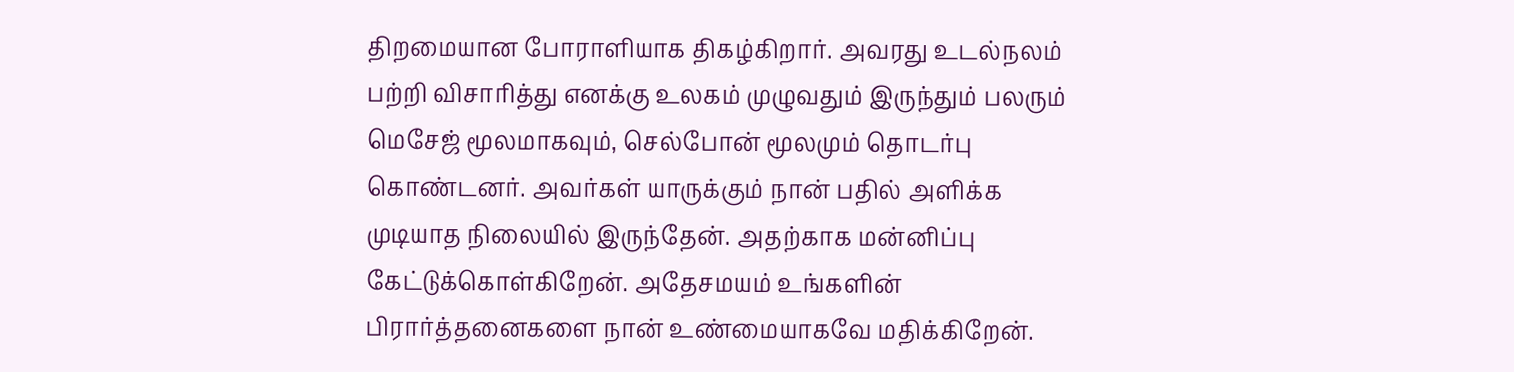திறமையான போராளியாக திகழ்கிறார். அவரது உடல்நலம் பற்றி விசாரித்து எனக்கு உலகம் முழுவதும் இருந்தும் பலரும் மெசேஜ் மூலமாகவும், செல்போன் மூலமும் தொடர்பு கொண்டனர். அவர்கள் யாருக்கும் நான் பதில் அளிக்க முடியாத நிலையில் இருந்தேன். அதற்காக மன்னிப்பு கேட்டுக்கொள்கிறேன். அதேசமயம் உங்களின் பிரார்த்தனைகளை நான் உண்மையாகவே மதிக்கிறேன்.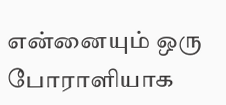என்னையும் ஒரு போராளியாக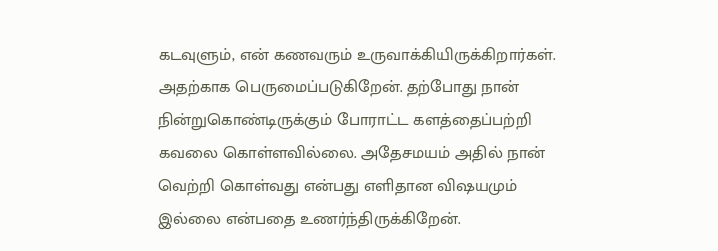கடவுளும், என் கணவரும் உருவாக்கியிருக்கிறார்கள். அதற்காக பெருமைப்படுகிறேன். தற்போது நான் நின்றுகொண்டிருக்கும் போராட்ட களத்தைப்பற்றி கவலை கொள்ளவில்லை. அதேசமயம் அதில் நான் வெற்றி கொள்வது என்பது எளிதான விஷயமும் இல்லை என்பதை உணர்ந்திருக்கிறேன்.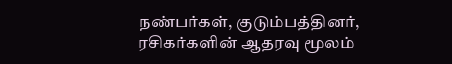நண்பர்கள், குடும்பத்தினர், ரசிகர்களின் ஆதரவு மூலம்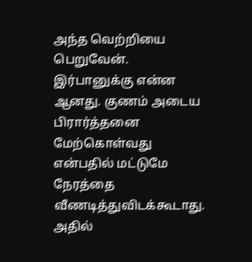அந்த வெற்றியை பெறுவேன். இர்பானுக்கு என்ன ஆனது. குணம் அடைய பிரார்த்தனை மேற்கொள்வது என்பதில் மட்டுமே நேரத்தை வீணடித்துவிடக்கூடாது. அதில்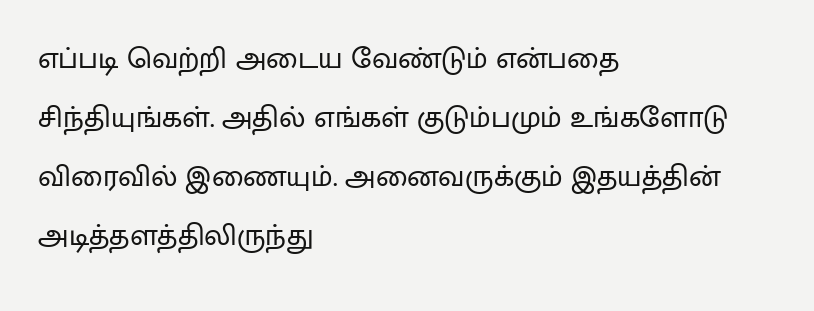எப்படி வெற்றி அடைய வேண்டும் என்பதை சிந்தியுங்கள். அதில் எங்கள் குடும்பமும் உங்களோடு விரைவில் இணையும். அனைவருக்கும் இதயத்தின் அடித்தளத்திலிருந்து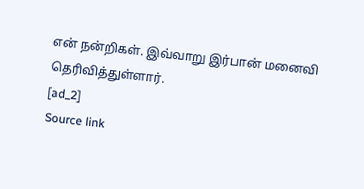என் நன்றிகள். இவ்வாறு இர்பான் மனைவி தெரிவித்துள்ளார்.
[ad_2]
Source link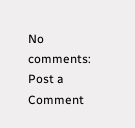No comments:
Post a Comment